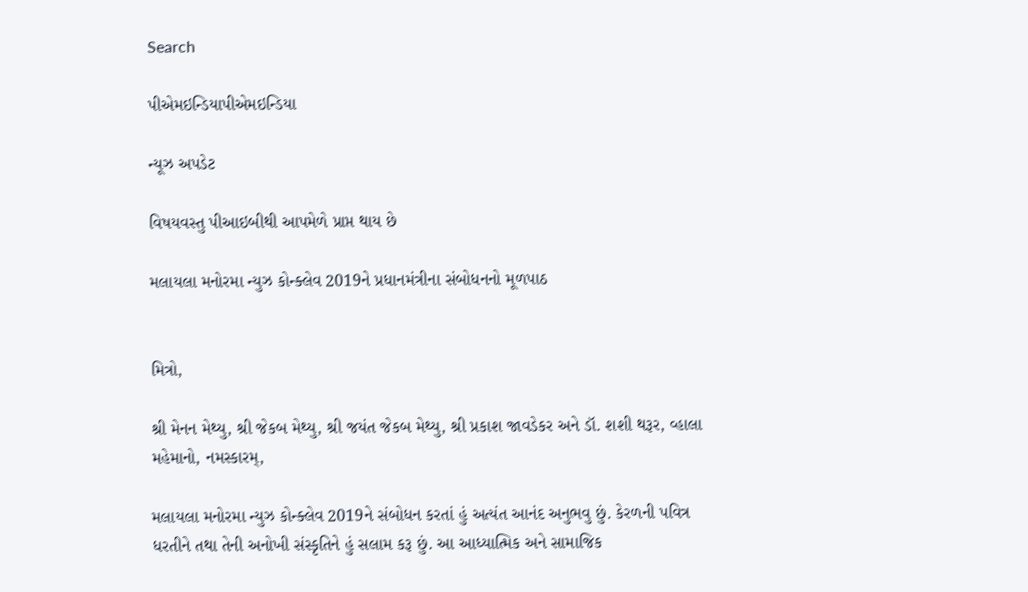Search

પીએમઇન્ડિયાપીએમઇન્ડિયા

ન્યૂઝ અપડેટ

વિષયવસ્તુ પીઆઇબીથી આપમેળે પ્રાપ્ત થાય છે

મલાયલા મનોરમા ન્યુઝ કોન્ક્લેવ 2019ને પ્રધાનમંત્રીના સંબોધનનો મૂળપાઠ


મિત્રો,

શ્રી મેનન મેથ્યુ, શ્રી જેકબ મેથ્યુ, શ્રી જયંત જેકબ મેથ્યુ, શ્રી પ્રકાશ જાવડેકર અને ડૉ. શશી થરૂર, વ્હાલા મહેમાનો, નમસ્કારમ્,

મલાયલા મનોરમા ન્યુઝ કોન્ક્લેવ 2019ને સંબોધન કરતાં હું અત્યંત આનંદ અનુભવુ છું. કેરળની પવિત્ર ધરતીને તથા તેની અનોખી સંસ્કૃતિને હું સલામ કરૂ છું. આ આધ્યાત્મિક અને સામાજિક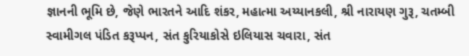જ્ઞાનની ભૂમિ છે, જેણે ભારતને આદિ શંકર, મહાત્મા અય્યાનકલી, શ્રી નારાયણ ગુરૂ, ચતમ્બી સ્વામીગલ પંડિત કરૂપ્પન, સંત કુરિયાકોસે ઇલિયાસ ચવારા, સંત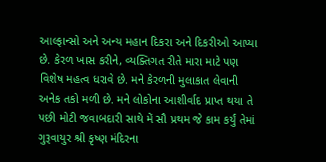આલ્ફાન્સો અને અન્ય મહાન દિકરા અને દિકરીઓ આપ્યા છે. કેરળ ખાસ કરીને, વ્યક્તિગત રીતે મારા માટે પણ વિશેષ મહત્વ ધરાવે છે. મને કેરળની મુલાકાત લેવાની અનેક તકો મળી છે. મને લોકોના આશીર્વાદ પ્રાપ્ત થયા તે પછી મોટી જવાબદારી સાથે મેં સૌ પ્રથમ જે કામ કર્યું તેમાં ગુરૂવાયુર શ્રી કૃષ્ણ મંદિરના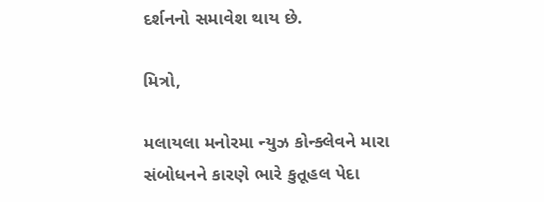દર્શનનો સમાવેશ થાય છે.

મિત્રો,

મલાયલા મનોરમા ન્યુઝ કોન્ક્લેવને મારા સંબોધનને કારણે ભારે કુતૂહલ પેદા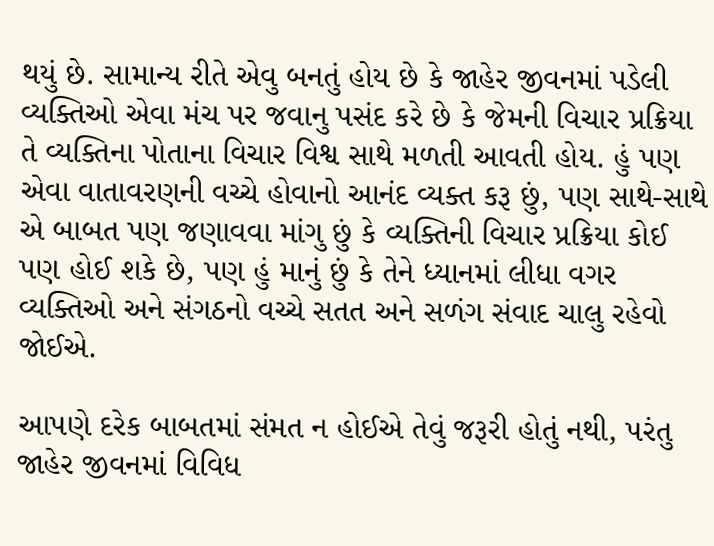થયું છે. સામાન્ય રીતે એવુ બનતું હોય છે કે જાહેર જીવનમાં પડેલી વ્યક્તિઓ એવા મંચ પર જવાનુ પસંદ કરે છે કે જેમની વિચાર પ્રક્રિયા તે વ્યક્તિના પોતાના વિચાર વિશ્વ સાથે મળતી આવતી હોય. હું પણ એવા વાતાવરણની વચ્ચે હોવાનો આનંદ વ્યક્ત કરૂ છું, પણ સાથે-સાથે એ બાબત પણ જણાવવા માંગુ છું કે વ્યક્તિની વિચાર પ્રક્રિયા કોઈ પણ હોઈ શકે છે, પણ હું માનું છું કે તેને ધ્યાનમાં લીધા વગર વ્યક્તિઓ અને સંગઠનો વચ્ચે સતત અને સળંગ સંવાદ ચાલુ રહેવો જોઈએ.

આપણે દરેક બાબતમાં સંમત ન હોઈએ તેવું જરૂરી હોતું નથી, પરંતુ જાહેર જીવનમાં વિવિધ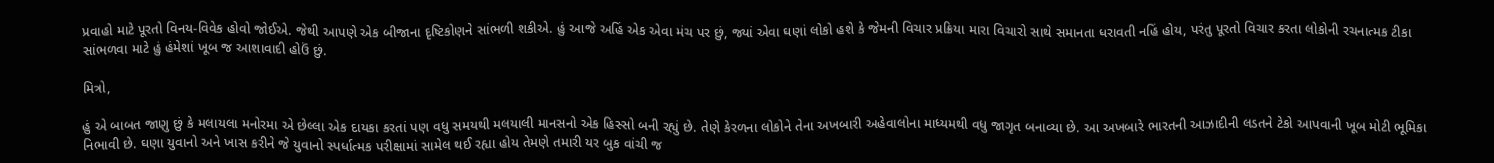પ્રવાહો માટે પૂરતો વિનય-વિવેક હોવો જોઈએ. જેથી આપણે એક બીજાના દૃષ્ટિકોણને સાંભળી શકીએ. હું આજે અહિં એક એવા મંચ પર છું, જ્યાં એવા ઘણાં લોકો હશે કે જેમની વિચાર પ્રક્રિયા મારા વિચારો સાથે સમાનતા ધરાવતી નહિં હોય, પરંતુ પૂરતો વિચાર કરતા લોકોની રચનાત્મક ટીકા સાંભળવા માટે હું હંમેશાં ખૂબ જ આશાવાદી હોઉં છું.

મિત્રો,

હું એ બાબત જાણુ છું કે મલાયલા મનોરમા એ છેલ્લા એક દાયકા કરતાં પણ વધુ સમયથી મલયાલી માનસનો એક હિસ્સો બની રહ્યું છે. તેણે કેરળના લોકોને તેના અખબારી અહેવાલોના માધ્યમથી વધુ જાગૃત બનાવ્યા છે. આ અખબારે ભારતની આઝાદીની લડતને ટેકો આપવાની ખૂબ મોટી ભૂમિકા નિભાવી છે. ઘણા યુવાનો અને ખાસ કરીને જે યુવાનો સ્પર્ધાત્મક પરીક્ષામાં સામેલ થઈ રહ્યા હોય તેમણે તમારી યર બુક વાંચી જ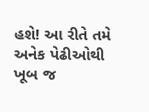હશે! આ રીતે તમે અનેક પેઢીઓથી ખૂબ જ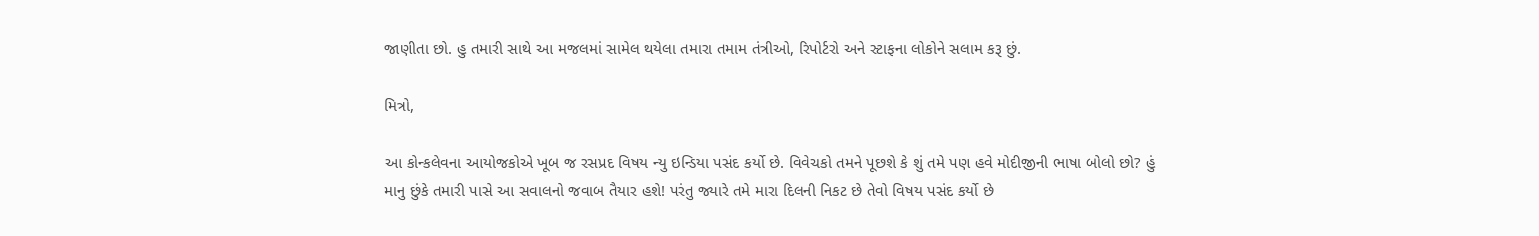જાણીતા છો. હુ તમારી સાથે આ મજલમાં સામેલ થયેલા તમારા તમામ તંત્રીઓ, રિપોર્ટરો અને સ્ટાફના લોકોને સલામ કરૂ છું.

મિત્રો,

આ કોન્કલેવના આયોજકોએ ખૂબ જ રસપ્રદ વિષય ન્યુ ઇન્ડિયા પસંદ કર્યો છે. વિવેચકો તમને પૂછશે કે શું તમે પણ હવે મોદીજીની ભાષા બોલો છો? હું માનુ છુંકે તમારી પાસે આ સવાલનો જવાબ તૈયાર હશે! પરંતુ જ્યારે તમે મારા દિલની નિકટ છે તેવો વિષય પસંદ કર્યો છે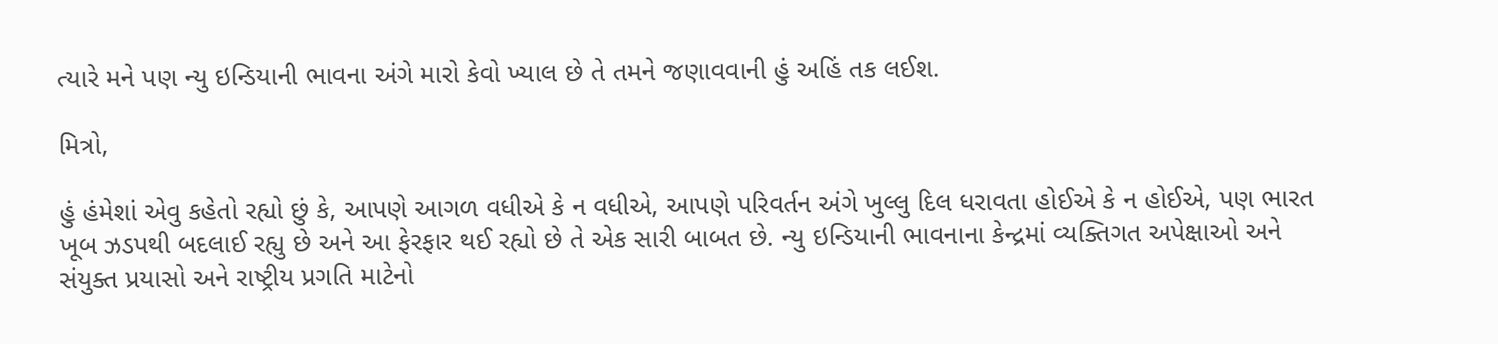ત્યારે મને પણ ન્યુ ઇન્ડિયાની ભાવના અંગે મારો કેવો ખ્યાલ છે તે તમને જણાવવાની હું અહિં તક લઈશ.

મિત્રો,

હું હંમેશાં એવુ કહેતો રહ્યો છું કે, આપણે આગળ વધીએ કે ન વધીએ, આપણે પરિવર્તન અંગે ખુલ્લુ દિલ ધરાવતા હોઈએ કે ન હોઈએ, પણ ભારત ખૂબ ઝડપથી બદલાઈ રહ્યુ છે અને આ ફેરફાર થઈ રહ્યો છે તે એક સારી બાબત છે. ન્યુ ઇન્ડિયાની ભાવનાના કેન્દ્રમાં વ્યક્તિગત અપેક્ષાઓ અને સંયુક્ત પ્રયાસો અને રાષ્ટ્રીય પ્રગતિ માટેનો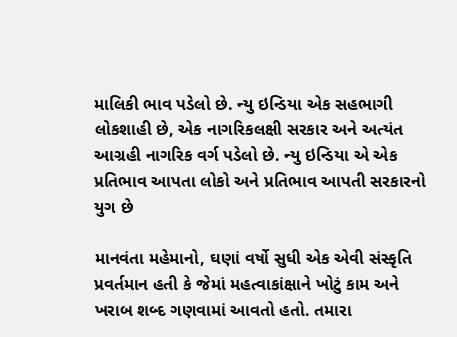માલિકી ભાવ પડેલો છે. ન્યુ ઇન્ડિયા એક સહભાગી લોકશાહી છે, એક નાગરિકલક્ષી સરકાર અને અત્યંત આગ્રહી નાગરિક વર્ગ પડેલો છે. ન્યુ ઇન્ડિયા એ એક પ્રતિભાવ આપતા લોકો અને પ્રતિભાવ આપતી સરકારનો યુગ છે

માનવંતા મહેમાનો, ઘણાં વર્ષો સુધી એક એવી સંસ્કૃતિ પ્રવર્તમાન હતી કે જેમાં મહત્વાકાંક્ષાને ખોટું કામ અને ખરાબ શબ્દ ગણવામાં આવતો હતો. તમારા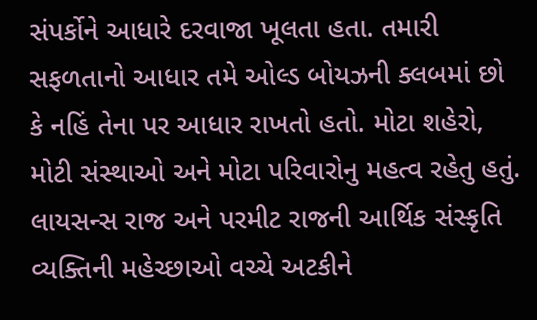સંપર્કોને આધારે દરવાજા ખૂલતા હતા. તમારી સફળતાનો આધાર તમે ઓલ્ડ બોયઝની ક્લબમાં છો કે નહિં તેના પર આધાર રાખતો હતો. મોટા શહેરો, મોટી સંસ્થાઓ અને મોટા પરિવારોનુ મહત્વ રહેતુ હતું. લાયસન્સ રાજ અને પરમીટ રાજની આર્થિક સંસ્કૃતિ વ્યક્તિની મહેચ્છાઓ વચ્ચે અટકીને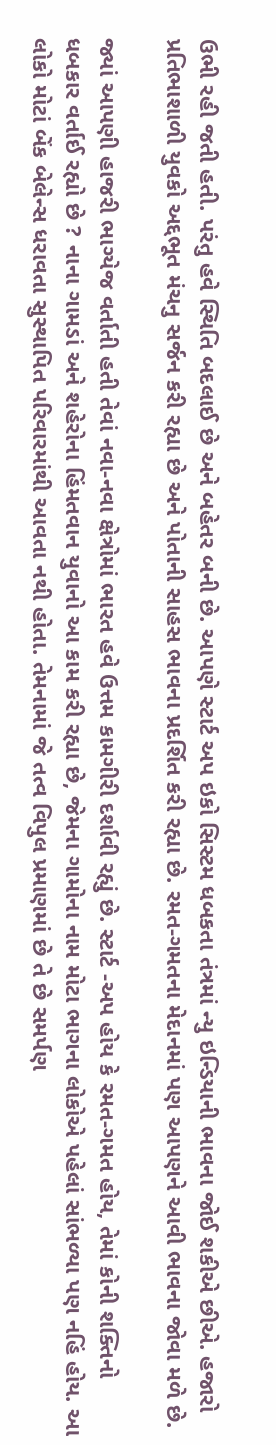ઉભી રહી જતી હતી. પરંતુ હવે સ્થિતિ બદલાઈ છે અને બહેતર બની છે. આપણે સ્ટાર્ટ અપ ઇકો સિસ્ટમ ધબકતા તંત્રમાં ન્યુ ઇન્ડિયાની ભાવના જોઈ શકીએ છીએ. હજારો પ્રતિભાશાળી યુવકો અદ્દભૂત મંચનુ સર્જન કરી રહ્યા છે અને પોતાની સાહસ ભાવના પ્રદર્શિત કરી રહ્યા છે. રમત-ગમતના મેદાનમાં પણ આપણને આવી ભાવના જોવા મળે છે.

જ્યાં આપણી હાજરી ભાગ્યેજ વર્તાતી હતી તેવાં નવા-નવા ક્ષેત્રોમાં ભારત હવે ઉત્તમ કામગીરી દર્શાવી રહ્યું છે. સ્ટાર્ટ -અપ હોય કે રમત-ગમત હોય, તેમાં કોની શક્તિનો ધબકાર વર્તાઈ રહ્યો છે ? નાના ગામડાં અને શહેરોના હિંમતવાન યુવાનો આ કામ કરી રહ્યા છે, જેમના ગામોના નામ મોટા ભાગના લોકોએ પહેલાં સાંભળ્યા પણ નહિં હોય. આ લોકો મોટાં બેંક બેલેન્સ ધરાવતા સુસ્થાપિત પરિવારમાંથી આવતા નથી હોતા. તેમનામાં જે તત્વ વિપુલ પ્રમાણમાં છે તે છે સમર્પણ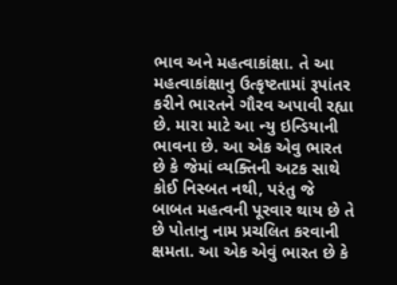ભાવ અને મહત્વાકાંક્ષા. તે આ મહત્વાકાંક્ષાનુ ઉત્કૃષ્ટતામાં રૂપાંતર કરીને ભારતને ગૌરવ અપાવી રહ્યા છે. મારા માટે આ ન્યુ ઇન્ડિયાની ભાવના છે. આ એક એવુ ભારત છે કે જેમાં વ્યક્તિની અટક સાથે કોઈ નિસ્બત નથી, પરંતુ જે બાબત મહત્વની પૂરવાર થાય છે તે છે પોતાનુ નામ પ્રચલિત કરવાની ક્ષમતા. આ એક એવું ભારત છે કે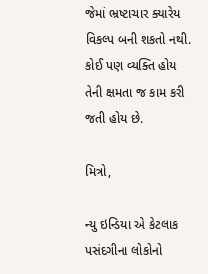જેમાં ભ્રષ્ટાચાર ક્યારેય વિકલ્પ બની શકતો નથી. કોઈ પણ વ્યક્તિ હોય તેની ક્ષમતા જ કામ કરી જતી હોય છે.

મિત્રો,

ન્યુ ઇન્ડિયા એ કેટલાક પસંદગીના લોકોનો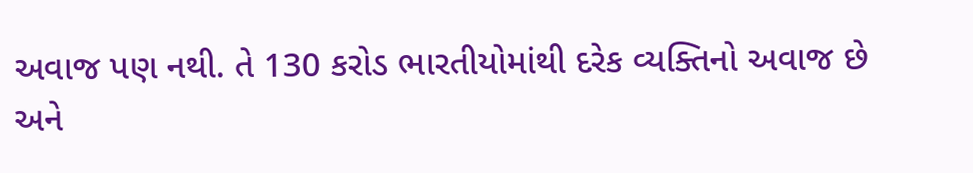અવાજ પણ નથી. તે 130 કરોડ ભારતીયોમાંથી દરેક વ્યક્તિનો અવાજ છે અને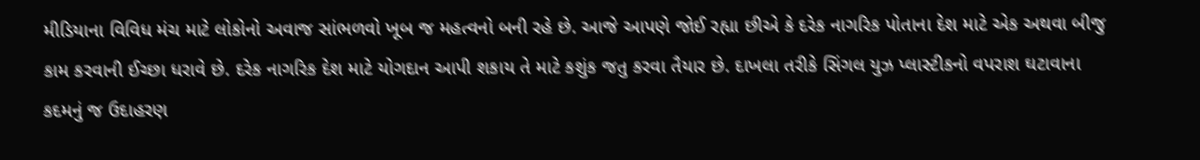મીડિયાના વિવિધ મંચ માટે લોકોનો અવાજ સાંભળવો ખૂબ જ મહત્વનો બની રહે છે. આજે આપણે જોઈ રહ્યા છીએ કે દરેક નાગરિક પોતાના દેશ માટે એક અથવા બીજુ કામ કરવાની ઈચ્છા ધરાવે છે. દરેક નાગરિક દેશ માટે યોગદાન આપી શકાય તે માટે કશુંક જતુ કરવા તૈયાર છે. દાખલા તરીકે સિંગલ યુઝ પ્લાસ્ટીકનો વપરાશ ઘટાવાના કદમનું જ ઉદાહરણ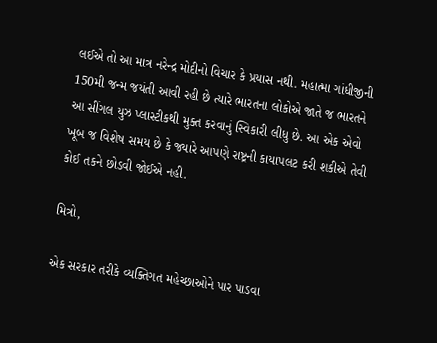લઈએ તો આ માત્ર નરેન્દ્ર મોદીનો વિચાર કે પ્રયાસ નથી. મહાત્મા ગાંધીજીની 150મી જન્મ જયંતી આવી રહી છે ત્યારે ભારતના લોકોએ જાતે જ ભારતને આ સીંગલ યુઝ પ્લાસ્ટીકથી મુક્ત કરવાનું સ્વિકારી લીધુ છે. આ એક એવો ખૂબ જ વિશેષ સમય છે કે જ્યારે આપણે રાષ્ટ્રની કાયાપલટ કરી શકીએ તેવી કોઈ તકને છોડવી જોઈએ નહી.

મિત્રો,

એક સરકાર તરીકે વ્યક્તિગત મહેચ્છાઓને પાર પાડવા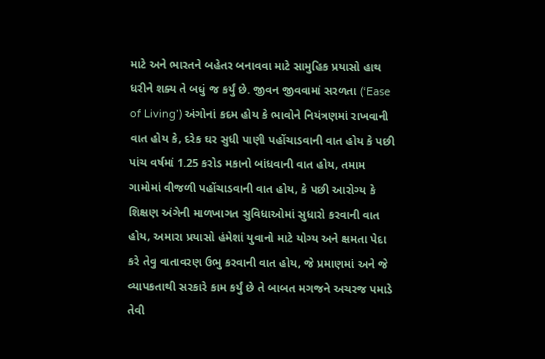માટે અને ભારતને બહેતર બનાવવા માટે સામુહિક પ્રયાસો હાથ ધરીને શક્ય તે બધું જ કર્યું છે. જીવન જીવવામાં સરળતા (‘Ease of Living’) અંગોનાં કદમ હોય કે ભાવોને નિયંત્રણમાં રાખવાની વાત હોય કે, દરેક ઘર સુધી પાણી પહોંચાડવાની વાત હોય કે પછી પાંચ વર્ષમાં 1.25 કરોડ મકાનો બાંધવાની વાત હોય, તમામ ગામોમાં વીજળી પહોંચાડવાની વાત હોય, કે પછી આરોગ્ય કે શિક્ષણ અંગેની માળખાગત સુવિધાઓમાં સુધારો કરવાની વાત હોય, અમારા પ્રયાસો હંમેશાં યુવાનો માટે યોગ્ય અને ક્ષમતા પેદા કરે તેવુ વાતાવરણ ઉભુ કરવાની વાત હોય, જે પ્રમાણમાં અને જે વ્યાપકતાથી સરકારે કામ કર્યું છે તે બાબત મગજને અચરજ પમાડે તેવી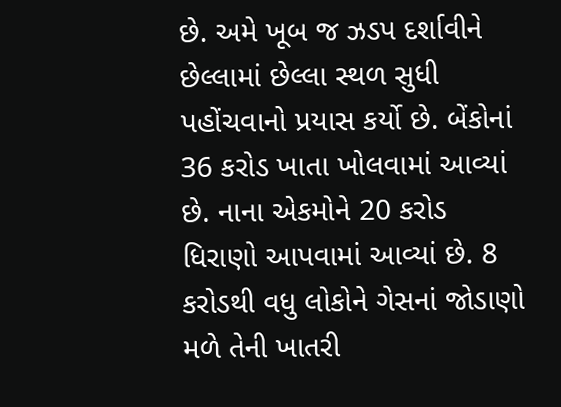છે. અમે ખૂબ જ ઝડપ દર્શાવીને છેલ્લામાં છેલ્લા સ્થળ સુધી પહોંચવાનો પ્રયાસ કર્યો છે. બેંકોનાં 36 કરોડ ખાતા ખોલવામાં આવ્યાં છે. નાના એકમોને 20 કરોડ ધિરાણો આપવામાં આવ્યાં છે. 8 કરોડથી વધુ લોકોને ગેસનાં જોડાણો મળે તેની ખાતરી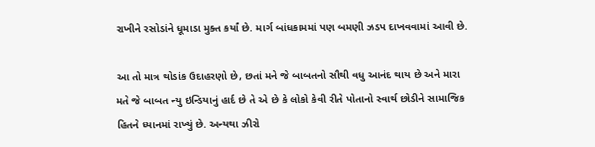રાખીને રસોડાંને ધૂમાડા મુક્ત કર્યાં છે. માર્ગ બાંધકામમાં પણ બમણી ઝડપ દાખવવામાં આવી છે.

આ તો માત્ર થોડાંક ઉદાહરણો છે, છતાં મને જે બાબતનો સૌથી વધુ આનંદ થાય છે અને મારા મતે જે બાબત ન્યુ ઇન્ડિયાનું હાર્દ છે તે એ છે કે લોકો કેવી રીતે પોતાનો સ્વાર્થ છોડીને સામાજિક હિતને ધ્યાનમાં રાખ્યું છે. અન્યથા ઝીરો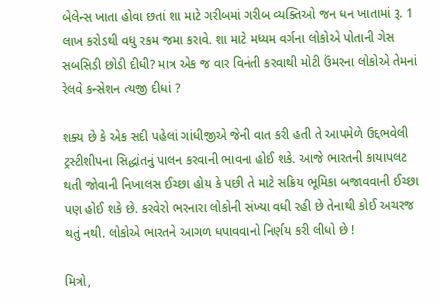બેલેન્સ ખાતા હોવા છતાં શા માટે ગરીબમાં ગરીબ વ્યક્તિઓ જન ધન ખાતામાં રૂ. 1 લાખ કરોડથી વધુ રકમ જમા કરાવે. શા માટે મધ્યમ વર્ગના લોકોએ પોતાની ગેસ સબસિડી છોડી દીધી? માત્ર એક જ વાર વિનંતી કરવાથી મોટી ઉંમરના લોકોએ તેમનાં રેલવે કન્સેશન ત્યજી દીધાં ?

શક્ય છે કે એક સદી પહેલાં ગાંધીજીએ જેની વાત કરી હતી તે આપમેળે ઉદ્દભવેલી ટ્રસ્ટીશીપના સિદ્ધાંતનું પાલન કરવાની ભાવના હોઈ શકે. આજે ભારતની કાયાપલટ થતી જોવાની નિખાલસ ઈચ્છા હોય કે પછી તે માટે સક્રિય ભૂમિકા બજાવવાની ઈચ્છા પણ હોઈ શકે છે. કરવેરો ભરનારા લોકોની સંખ્યા વધી રહી છે તેનાથી કોઈ અચરજ થતું નથી. લોકોએ ભારતને આગળ ધપાવવાનો નિર્ણય કરી લીધો છે !

મિત્રો,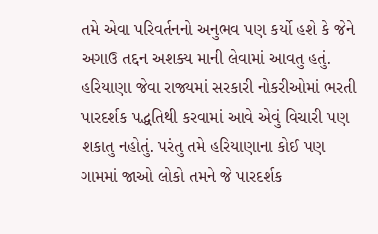તમે એવા પરિવર્તનનો અનુભવ પણ કર્યો હશે કે જેને અગાઉ તદ્દન અશક્ય માની લેવામાં આવતુ હતું. હરિયાણા જેવા રાજ્યમાં સરકારી નોકરીઓમાં ભરતી પારદર્શક પદ્ધતિથી કરવામાં આવે એવું વિચારી પણ શકાતુ નહોતું. પરંતુ તમે હરિયાણાના કોઈ પણ ગામમાં જાઓ લોકો તમને જે પારદર્શક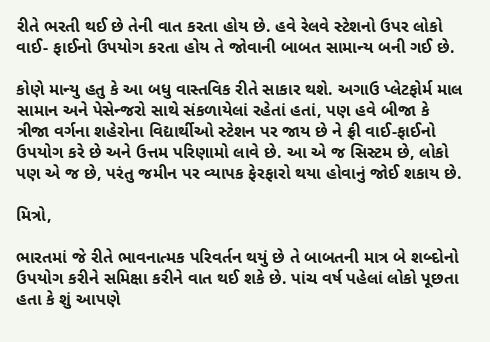રીતે ભરતી થઈ છે તેની વાત કરતા હોય છે. હવે રેલવે સ્ટેશનો ઉપર લોકો વાઈ- ફાઈનો ઉપયોગ કરતા હોય તે જોવાની બાબત સામાન્ય બની ગઈ છે.

કોણે માન્યુ હતુ કે આ બધુ વાસ્તવિક રીતે સાકાર થશે. અગાઉ પ્લેટફોર્મ માલ સામાન અને પેસેન્જરો સાથે સંકળાયેલાં રહેતાં હતાં, પણ હવે બીજા કે ત્રીજા વર્ગના શહેરોના વિદ્યાર્થીઓ સ્ટેશન પર જાય છે ને ફ્રી વાઈ-ફાઈનો ઉપયોગ કરે છે અને ઉત્તમ પરિણામો લાવે છે. આ એ જ સિસ્ટમ છે, લોકો પણ એ જ છે, પરંતુ જમીન પર વ્યાપક ફેરફારો થયા હોવાનું જોઈ શકાય છે.

મિત્રો,

ભારતમાં જે રીતે ભાવનાત્મક પરિવર્તન થયું છે તે બાબતની માત્ર બે શબ્દોનો ઉપયોગ કરીને સમિક્ષા કરીને વાત થઈ શકે છે. પાંચ વર્ષ પહેલાં લોકો પૂછતા હતા કે શું આપણે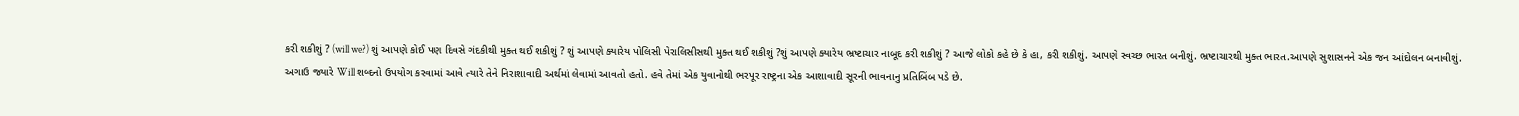કરી શકીશું ? (will we?) શું આપણે કોઈ પણ દિવસે ગંદકીથી મુક્ત થઈ શકીશું ? શું આપણે ક્યારેય પોલિસી પેરાલિસીસથી મુક્ત થઈ શકીશું ?શું આપણે ક્યારેય ભ્રષ્ટાચાર નાબૂદ કરી શકીશું ? આજે લોકો કહે છે કે હા, કરી શકીશું. આપણે સ્વચ્છ ભારત બનીશું. ભ્રષ્ટાચારથી મુક્ત ભારત.આપણે સુશાસનને એક જન આંદોલન બનાવીશું. અગાઉ જ્યારે Will શબ્દનો ઉપયોગ કરવામાં આવે ત્યારે તેને નિરાશાવાદી અર્થમાં લેવામાં આવતો હતો. હવે તેમાં એક યુવાનોથી ભરપૂર રાષ્ટ્રના એક આશાવાદી સૂરની ભાવનાનુ પ્રતિબિંબ પડે છે.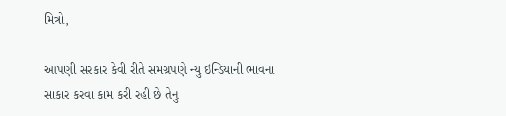મિત્રો,

આપણી સરકાર કેવી રીતે સમગ્રપણે ન્યુ ઇન્ડિયાની ભાવના સાકાર કરવા કામ કરી રહી છે તેનુ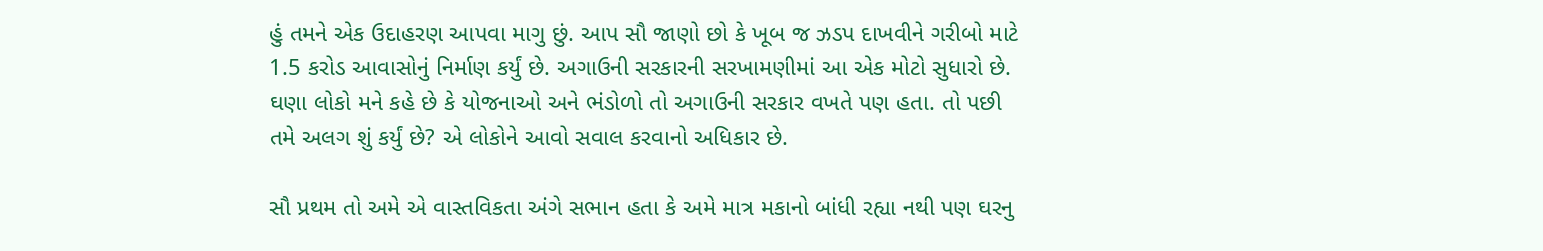હું તમને એક ઉદાહરણ આપવા માગુ છું. આપ સૌ જાણો છો કે ખૂબ જ ઝડપ દાખવીને ગરીબો માટે 1.5 કરોડ આવાસોનું નિર્માણ કર્યું છે. અગાઉની સરકારની સરખામણીમાં આ એક મોટો સુધારો છે. ઘણા લોકો મને કહે છે કે યોજનાઓ અને ભંડોળો તો અગાઉની સરકાર વખતે પણ હતા. તો પછી તમે અલગ શું કર્યું છે? એ લોકોને આવો સવાલ કરવાનો અધિકાર છે.

સૌ પ્રથમ તો અમે એ વાસ્તવિકતા અંગે સભાન હતા કે અમે માત્ર મકાનો બાંધી રહ્યા નથી પણ ઘરનુ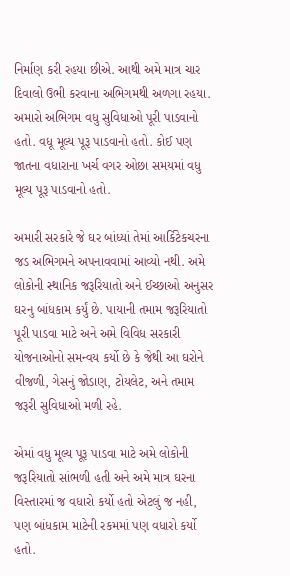નિર્માણ કરી રહયા છીએ. આથી અમે માત્ર ચાર દિવાલો ઉભી કરવાના અભિગમથી અળગા રહયા. અમારો અભિગમ વધુ સુવિધાઓ પૂરી પાડવાનો હતો. વધૂ મૂલ્ય પૂરૂ પાડવાનો હતો. કોઈ પણ જાતના વધારાના ખર્ચ વગર ઓછા સમયમાં વધુ મૂલ્ય પૂરૂ પાડવાનો હતો.

અમારી સરકારે જે ઘર બાંધ્યાં તેમાં આર્કિટેકચરના જડ અભિગમને અપનાવવામાં આવ્યો નથી. અમે લોકોની સ્થાનિક જરૂરિયાતો અને ઈચ્છાઓ અનુસર ઘરનુ બાંધકામ કર્યું છે. પાયાની તમામ જરૂરિયાતો પૂરી પાડવા માટે અને અમે વિવિધ સરકારી યોજનાઓનો સમન્વય કર્યો છે કે જેથી આ ઘરોને વીજળી, ગેસનું જોડાણ, ટોયલેટ, અને તમામ જરૂરી સુવિધાઓ મળી રહે.

એમાં વધુ મૂલ્ય પૂરૂ પાડવા માટે અમે લોકોની જરૂરિયાતો સાંભળી હતી અને અમે માત્ર ઘરના વિસ્તારમાં જ વધારો કર્યો હતો એટલું જ નહી, પણ બાંધકામ માટેની રકમમાં પણ વધારો કર્યો હતો.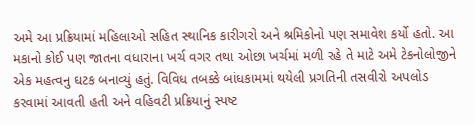અમે આ પ્રક્રિયામાં મહિલાઓ સહિત સ્થાનિક કારીગરો અને શ્રમિકોનો પણ સમાવેશ કર્યો હતો. આ મકાનો કોઈ પણ જાતના વધારાના ખર્ચ વગર તથા ઓછા ખર્ચમાં મળી રહે તે માટે અમે ટેકનોલોજીને એક મહત્વનુ ઘટક બનાવ્યું હતું. વિવિધ તબક્કે બાંધકામમાં થયેલી પ્રગતિની તસવીરો અપલોડ કરવામાં આવતી હતી અને વહિવટી પ્રક્રિયાનું સ્પષ્ટ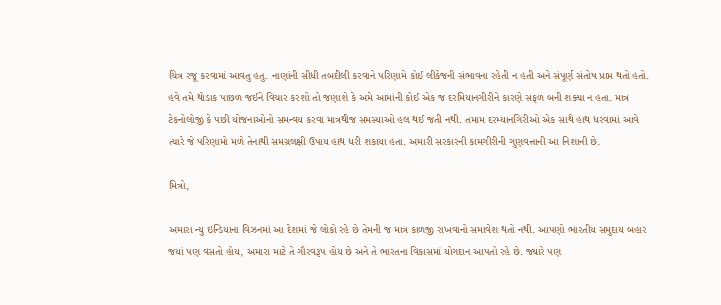ચિત્ર રજૂ કરવામાં આવતુ હતુ. નાણાંની સીધી તબદીલી કરવાને પરિણામે કોઈ લીકેજની સંભાવના રહેતી ન હતી અને સંપૂર્ણ સંતોષ પ્રાપ્ત થતો હતો. હવે તમે થોડાક પાછળ જઈને વિચાર કરશો તો જણાશે કે અમે આમાંની કોઈ એક જ દરમિયાનગીરીને કારણે સફળ બની શક્યા ન હતા. માત્ર ટેકનોલોજી કે પછી યોજનાઓનો સમન્વય કરવા માત્રથીજ સમસ્યાઓ હલ થઈ જતી નથી. તમામ દરમ્યાનગિરીઓ એક સાથે હાથ ધરવામાં આવે ત્યારે જે પરિણામો મળે તેનાથી સમગ્રલક્ષી ઉપાય હાથ ધરી શકાયા હતા. અમારી સરકારની કામગીરીની ગુણવત્તાની આ નિશાની છે.

મિત્રો,

અમારા ન્યુ ઇન્ડિયાના વિઝનમાં આ દેશમાં જે લોકો રહે છે તેમની જ માત્ર કાળજી રાખવાનો સમાવેશ થતો નથી. આપણો ભારતીય સમુદાય બહાર જયાં પણ વસતો હોય, અમારા માટે તે ગૌરવરૂપ હોય છે અને તે ભારતના વિકાસમાં યોગદાન આપતો રહે છે. જ્યારે પણ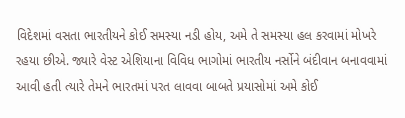વિદેશમાં વસતા ભારતીયને કોઈ સમસ્યા નડી હોય, અમે તે સમસ્યા હલ કરવામાં મોખરે રહયા છીએ. જ્યારે વેસ્ટ એશિયાના વિવિધ ભાગોમાં ભારતીય નર્સોને બંદીવાન બનાવવામાં આવી હતી ત્યારે તેમને ભારતમાં પરત લાવવા બાબતે પ્રયાસોમાં અમે કોઈ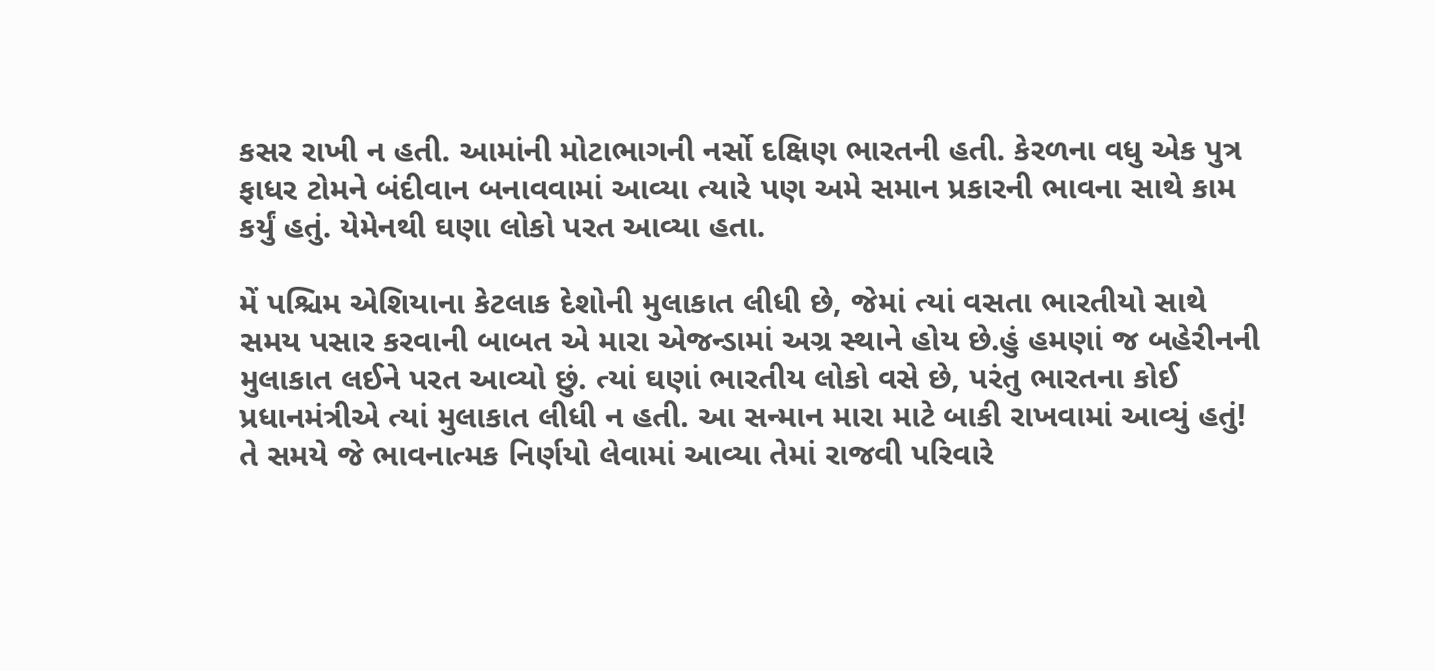કસર રાખી ન હતી. આમાંની મોટાભાગની નર્સો દક્ષિણ ભારતની હતી. કેરળના વધુ એક પુત્ર ફાધર ટોમને બંદીવાન બનાવવામાં આવ્યા ત્યારે પણ અમે સમાન પ્રકારની ભાવના સાથે કામ કર્યું હતું. યેમેનથી ઘણા લોકો પરત આવ્યા હતા.

મેં પશ્ચિમ એશિયાના કેટલાક દેશોની મુલાકાત લીધી છે, જેમાં ત્યાં વસતા ભારતીયો સાથે સમય પસાર કરવાની બાબત એ મારા એજન્ડામાં અગ્ર સ્થાને હોય છે.હું હમણાં જ બહેરીનની મુલાકાત લઈને પરત આવ્યો છું. ત્યાં ઘણાં ભારતીય લોકો વસે છે, પરંતુ ભારતના કોઈ પ્રધાનમંત્રીએ ત્યાં મુલાકાત લીધી ન હતી. આ સન્માન મારા માટે બાકી રાખવામાં આવ્યું હતું! તે સમયે જે ભાવનાત્મક નિર્ણયો લેવામાં આવ્યા તેમાં રાજવી પરિવારે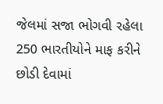જેલમાં સજા ભોગવી રહેલા 250 ભારતીયોને માફ કરીને છોડી દેવામાં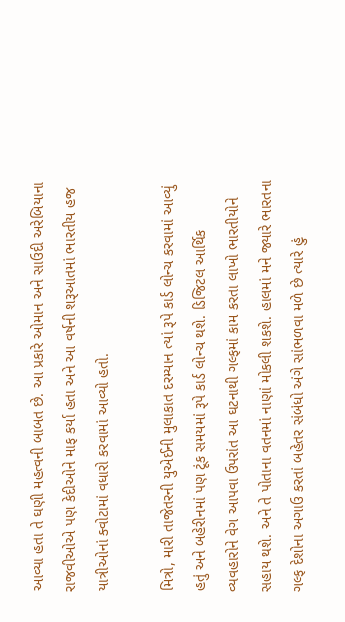આવ્યા હતા તે ઘણી મહત્વની બાબત છે. આ પ્રકારે ઓમાન અને સાઉદી અરેબિયાના રાજવીઓએ પણ કેદીઓને માફ કર્યા હતા અને આ વર્ષની શરૂઆતમાં ભારતીય હજ યાત્રીઓનાં ક્વોટામાં વધારો કરવામાં આવ્યો હતો.

મિત્રો, મારી તાજેતરની યુએઈની મુલાકાત દરમ્યાન ત્યાં રૂપે કાર્ડ લોન્ચ કરવામાં આવ્યું હતું અને બહેરીનમાં પણ ટૂંક સમયમાં રૂપે કાર્ડ લોન્ચ થશે. ડિજિટલ આર્થિક વ્યવહારોને વેગ આપવા ઉપરાંત આ ઘટનાથી ગલ્ફમાં કામ કરતા લાખો ભારતીયોને સહાય થશે. અને તે પોતાના વતનમાં નાણાં મોકલી શકશે. હાલમાં મને જ્યારે ભારતના ગલ્ફ દેશોના અગાઉ કરતાં બહેતર સંબંધો અંગે સાંભળવા મળે છે ત્યારે હું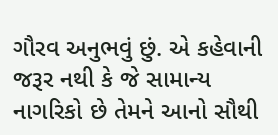ગૌરવ અનુભવું છું. એ કહેવાની જરૂર નથી કે જે સામાન્ય નાગરિકો છે તેમને આનો સૌથી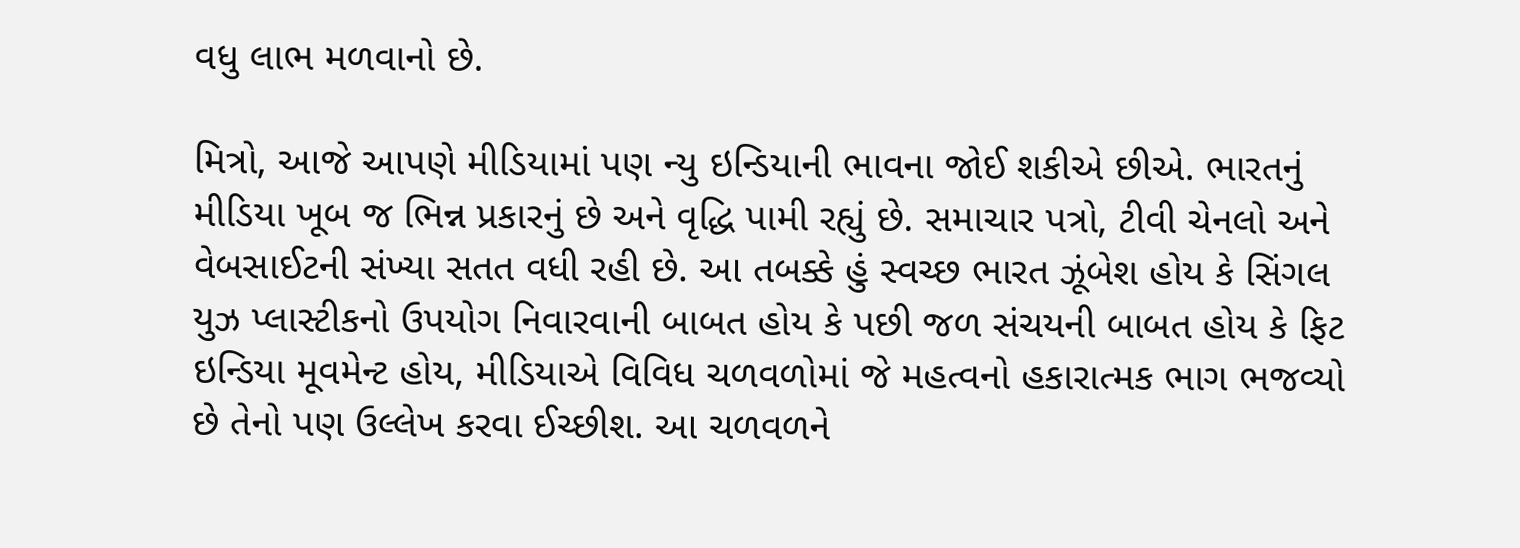વધુ લાભ મળવાનો છે.

મિત્રો, આજે આપણે મીડિયામાં પણ ન્યુ ઇન્ડિયાની ભાવના જોઈ શકીએ છીએ. ભારતનું મીડિયા ખૂબ જ ભિન્ન પ્રકારનું છે અને વૃદ્ધિ પામી રહ્યું છે. સમાચાર પત્રો, ટીવી ચેનલો અને વેબસાઈટની સંખ્યા સતત વધી રહી છે. આ તબક્કે હું સ્વચ્છ ભારત ઝૂંબેશ હોય કે સિંગલ યુઝ પ્લાસ્ટીકનો ઉપયોગ નિવારવાની બાબત હોય કે પછી જળ સંચયની બાબત હોય કે ફિટ ઇન્ડિયા મૂવમેન્ટ હોય, મીડિયાએ વિવિધ ચળવળોમાં જે મહત્વનો હકારાત્મક ભાગ ભજવ્યો છે તેનો પણ ઉલ્લેખ કરવા ઈચ્છીશ. આ ચળવળને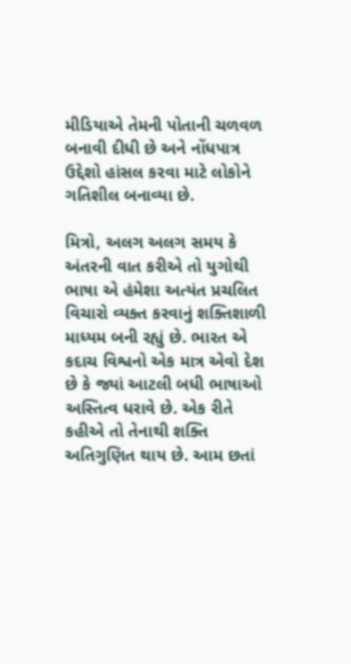મીડિયાએ તેમની પોતાની ચળવળ બનાવી દીધી છે અને નોંધપાત્ર ઉદ્દેશો હાંસલ કરવા માટે લોકોને ગતિશીલ બનાવ્યા છે.

મિત્રો, અલગ અલગ સમય કે અંતરની વાત કરીએ તો યુગોથી ભાષા એ હંમેશા અત્યંત પ્રચલિત વિચારો વ્યક્ત કરવાનું શક્તિશાળી માધ્યમ બની રહ્યું છે. ભારત એ કદાચ વિશ્વનો એક માત્ર એવો દેશ છે કે જ્યાં આટલી બધી ભાષાઓ અસ્તિત્વ ધરાવે છે. એક રીતે કહીએ તો તેનાથી શક્તિ અતિગુણિત થાય છે. આમ છતાં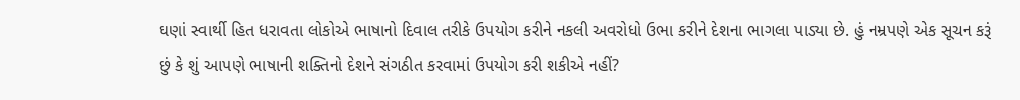ઘણાં સ્વાર્થી હિત ધરાવતા લોકોએ ભાષાનો દિવાલ તરીકે ઉપયોગ કરીને નકલી અવરોધો ઉભા કરીને દેશના ભાગલા પાડ્યા છે. હું નમ્રપણે એક સૂચન કરૂં છું કે શું આપણે ભાષાની શક્તિનો દેશને સંગઠીત કરવામાં ઉપયોગ કરી શકીએ નહીં?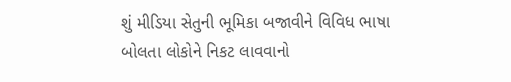શું મીડિયા સેતુની ભૂમિકા બજાવીને વિવિધ ભાષા બોલતા લોકોને નિકટ લાવવાનો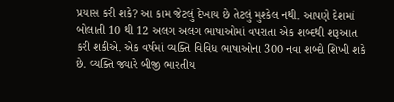પ્રયાસ કરી શકે? આ કામ જેટલું દેખાય છે તેટલું મુશ્કેલ નથી. આપણે દેશમાં બોલાતી 10 થી 12 અલગ અલગ ભાષાઓમાં વપરાતા એક શબ્દથી શરૂઆત કરી શકીએ. એક વર્ષમાં વ્યક્તિ વિવિધ ભાષાઓના 300 નવા શબ્દો શિખી શકે છે. વ્યક્તિ જ્યારે બીજી ભારતીય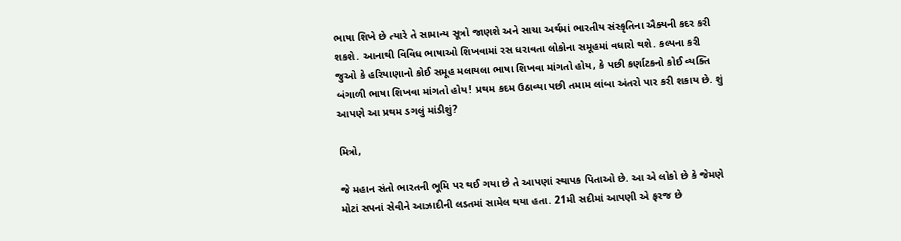ભાષા શિખે છે ત્યારે તે સામાન્ય સૂત્રો જાણશે અને સાચા અર્થમાં ભારતીય સંસ્કૃતિના ઐક્યની કદર કરી શકશે. આનાથી વિવિધ ભાષાઓ શિખવામાં રસ ધરાવતા લોકોના સમૂહમાં વધારો થશે. કલ્પના કરી જુઓ કે હરિયાણાનો કોઈ સમૂહ મલાયલા ભાષા શિખવા માંગતો હોય, કે પછી કર્ણાટકનો કોઈ વ્યક્તિ બંગાળી ભાષા શિખવા માંગતો હોય! પ્રથમ કદમ ઉઠાવ્યા પછી તમામ લાંબા અંતરો પાર કરી શકાય છે. શું આપણે આ પ્રથમ ડગલું માંડીશું?

મિત્રો,

જે મહાન સંતો ભારતની ભૂમિ પર થઈ ગયા છે તે આપણાં સ્થાપક પિતાઓ છે. આ એ લોકો છે કે જેમણે મોટાં સપનાં સેવીને આઝાદીની લડતમાં સામેલ થયા હતા. 21મી સદીમાં આપણી એ ફરજ છે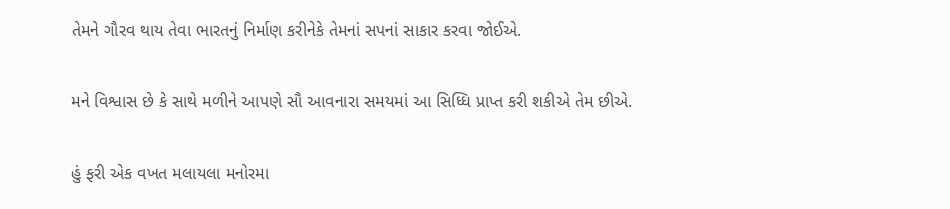તેમને ગૌરવ થાય તેવા ભારતનું નિર્માણ કરીનેકે તેમનાં સપનાં સાકાર કરવા જોઈએ.

મને વિશ્વાસ છે કે સાથે મળીને આપણે સૌ આવનારા સમયમાં આ સિધ્ધિ પ્રાપ્ત કરી શકીએ તેમ છીએ.

હું ફરી એક વખત મલાયલા મનોરમા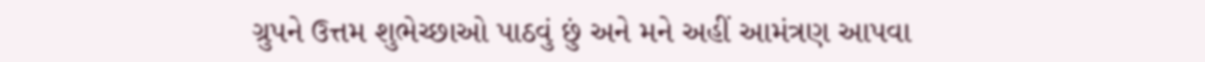ગ્રુપને ઉત્તમ શુભેચ્છાઓ પાઠવું છું અને મને અહીં આમંત્રણ આપવા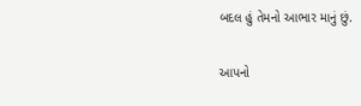બદલ હું તેમનો આભાર માનું છું.

આપનો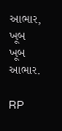આભાર, ખૂબ ખૂબ આભાર.

RP